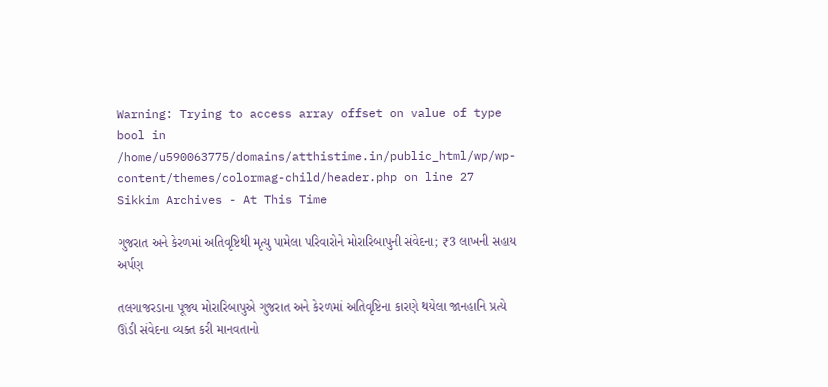Warning: Trying to access array offset on value of type bool in /home/u590063775/domains/atthistime.in/public_html/wp/wp-content/themes/colormag-child/header.php on line 27
Sikkim Archives - At This Time

ગુજરાત અને કેરળમાં અતિવૃષ્ટિથી મૃત્યુ પામેલા પરિવારોને મોરારિબાપુની સંવેદના; ₹3 લાખની સહાય અર્પણ

તલગાજરડાના પૂજ્ય મોરારિબાપુએ ગુજરાત અને કેરળમાં અતિવૃષ્ટિના કારણે થયેલા જાનહાનિ પ્રત્યે ઊંડી સંવેદના વ્યક્ત કરી માનવતાનો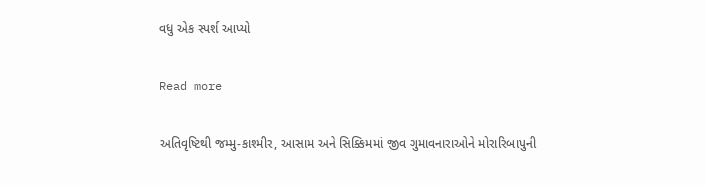વધુ એક સ્પર્શ આપ્યો

Read more

અતિવૃષ્ટિથી જમ્મુ-કાશ્મીર, આસામ અને સિક્કિમમાં જીવ ગુમાવનારાઓને મોરારિબાપુની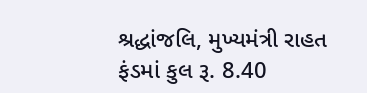શ્રદ્ધાંજલિ, મુખ્યમંત્રી રાહત ફંડમાં કુલ રૂ. 8.40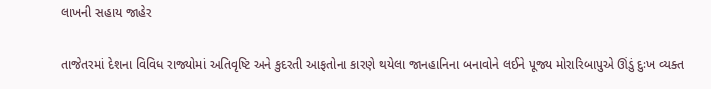લાખની સહાય જાહેર

તાજેતરમાં દેશના વિવિધ રાજ્યોમાં અતિવૃષ્ટિ અને કુદરતી આફતોના કારણે થયેલા જાનહાનિના બનાવોને લઈને પૂજ્ય મોરારિબાપુએ ઊંડું દુઃખ વ્યક્ત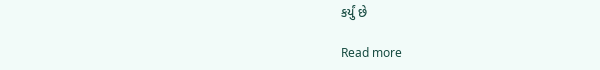કર્યું છે

Read more